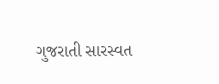ગુજરાતી સારસ્વત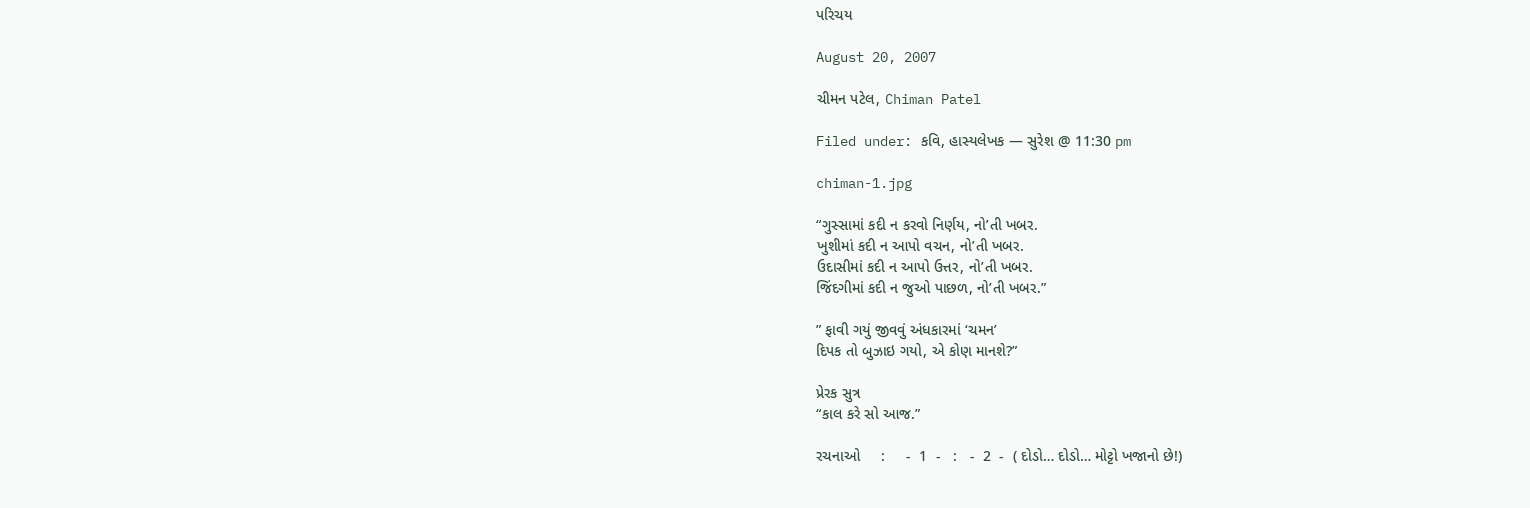પરિચય

August 20, 2007

ચીમન પટેલ, Chiman Patel

Filed under: કવિ, હાસ્યલેખક — સુરેશ @ 11:30 pm

chiman-1.jpg

“ગુસ્સામાં કદી ન કરવો નિર્ણય, નો’તી ખબર.
ખુશીમાં કદી ન આપો વચન, નો’તી ખબર.
ઉદાસીમાં કદી ન આપો ઉત્તર, નો’તી ખબર.
જિંદગીમાં કદી ન જુઓ પાછળ, નો’તી ખબર.”

” ફાવી ગયું જીવવું અંધકારમાં ‘ચમન’
દિપક તો બુઝાઇ ગયો, એ કોણ માનશે?”

પ્રેરક સુત્ર
“કાલ કરે સો આજ.”

રચનાઓ     :     -  1  -   :   -  2  -  ( દોડો… દોડો… મોટ્ટો ખજાનો છે!)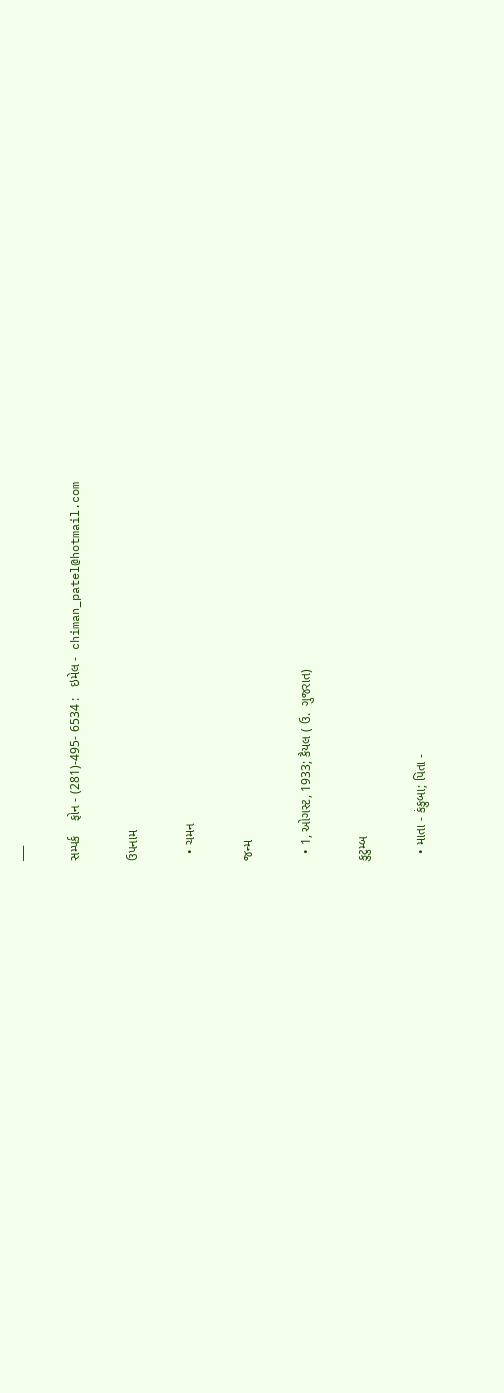___

સમ્પર્ક    ફોન - (281)-495- 6534 :   ઇમેલ -  chiman_patel@hotmail.com

ઉપનામ

  • ચમન

જન્મ

  • 1, ઓગસ્ટ, 1933; કૈયલ ( ઉ.  ગુજરાત)

કુટુમ્બ

  • માતા - કંકુબા; પિતા -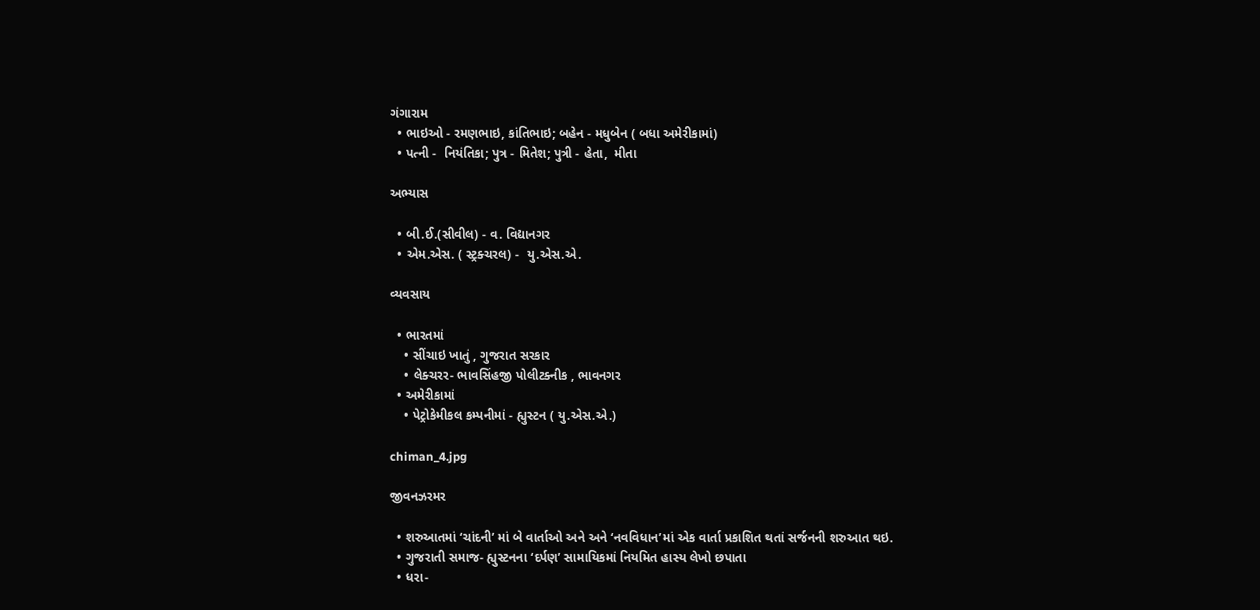ગંગારામ
  • ભાઇઓ - રમણભાઇ, કાંતિભાઇ; બહેન - મધુબેન ( બધા અમેરીકામાં)
  • પત્ની -  નિયંતિકા; પુત્ર - મિતેશ; પુત્રી - હેતા,  મીતા

અભ્યાસ

  • બી.ઈ.(સીવીલ) - વ. વિદ્યાનગર
  • એમ.એસ. ( સ્ટ્રક્ચરલ) -  યુ.એસ.એ.

વ્યવસાય

  • ભારતમાં
    • સીંચાઇ ખાતું , ગુજરાત સરકાર
    • લેક્ચરર- ભાવસિંહજી પોલીટક્નીક , ભાવનગર
  • અમેરીકામાં
    • પેટ્રોકેમીકલ કમ્પનીમાં - હ્યુસ્ટન ( યુ.એસ.એ.)

chiman_4.jpg

જીવનઝરમર

  • શરુઆતમાં ‘ચાંદની’ માં બે વાર્તાઓ અને અને ‘નવવિધાન’માં એક વાર્તા પ્રકાશિત થતાં સર્જનની શરુઆત થઇ.
  • ગુજરાતી સમાજ- હ્યુસ્ટનના ‘દર્પણ’ સામાયિકમાં નિયમિત હાસ્ય લેખો છપાતા
  • ધરા-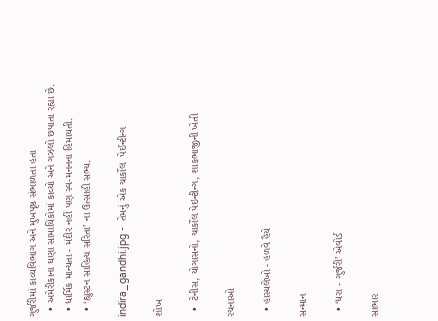ગુર્જરીમાં કાવ્યવિભાગ અને મુખપૃષ્ઠ સંભાળતા હતા
  • અમેરીકાના ઘણા સામાયિકોમાં કાવ્યો અને ગઝલો છપાતા રહ્યા છે.
  • ધાર્મિક માન્યતા - મંદીર નહીં પણ સ્વ-મનનના હિમાયતી.
  • ‘હ્યુસ્ટન સાહિત્ય સરિતા’ ના ઉત્સાહી સભ્ય.

indira_gandhi.jpg -  તેમનું એક ચાર્કોલ  પેઈન્ટીન્ગ

શોખ

  •  ટેનીસ, યોગાસનો, ચાર્કોલ પેઇન્ટીન્ગ, શાકભાજીની ખેતી

રચનાઓ

  • હાસ્યલેખો - હળવે હૈયે

સન્માન

  • ‘ધરા - ગુર્જરી’ એવોર્ડ

સાભાર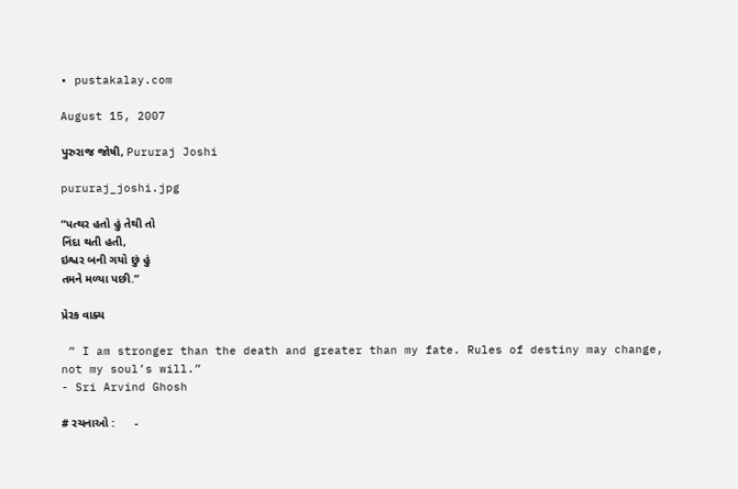• pustakalay.com

August 15, 2007

પુરુરાજ જોષી, Pururaj Joshi

pururaj_joshi.jpg

“પત્થર હતો હું તેથી તો
નિંદા થતી હતી,
ઇશ્વર બની ગયો છું હું
તમને મળ્યા પછી.”

પ્રેરક વાક્ય

 ” I am stronger than the death and greater than my fate. Rules of destiny may change, not my soul’s will.”
- Sri Arvind Ghosh

# રચનાઓ :      -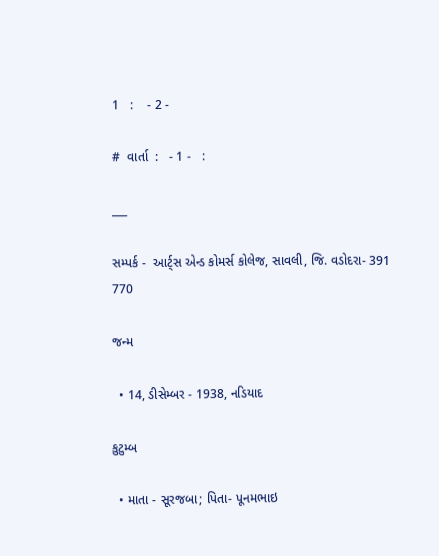1   :    - 2 -

#  વાર્તા  :   - 1 -   :

___

સમ્પર્ક -  આર્ટ્સ એન્ડ કોમર્સ કોલેજ, સાવલી, જિ. વડોદરા- 391 770

જન્મ

  • 14, ડીસેમ્બર - 1938, નડિયાદ

કુટુમ્બ

  • માતા - સૂરજબા; પિતા- પૂનમભાઇ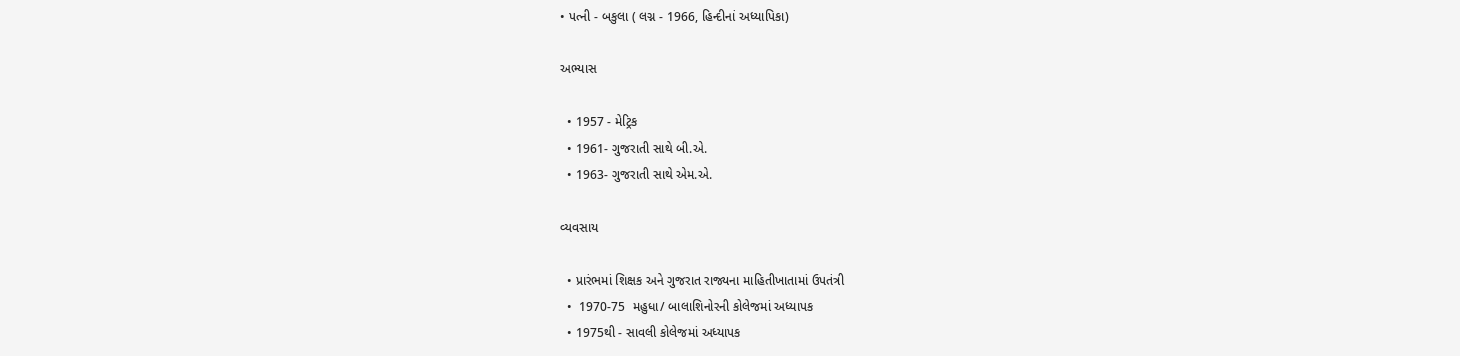• પત્ની - બકુલા ( લગ્ન - 1966, હિન્દીનાં અધ્યાપિકા)

અભ્યાસ

  • 1957 - મેટ્રિક
  • 1961- ગુજરાતી સાથે બી.એ.
  • 1963- ગુજરાતી સાથે એમ.એ.

વ્યવસાય

  • પ્રારંભમાં શિક્ષક અને ગુજરાત રાજ્યના માહિતીખાતામાં ઉપતંત્રી
  •  1970-75  મહુધા/ બાલાશિનોરની કોલેજમાં અધ્યાપક
  • 1975થી - સાવલી કોલેજમાં અધ્યાપક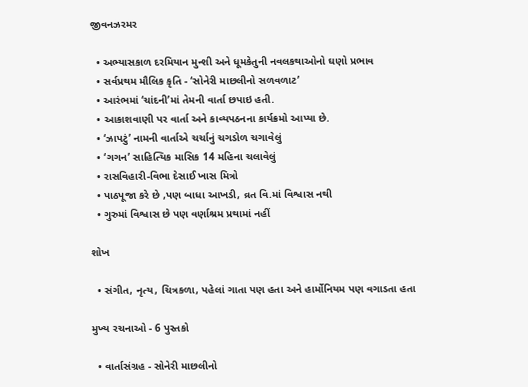જીવનઝરમર

  • અભ્યાસકાળ દરમિયાન મુન્શી અને ધૂમકેતુની નવલકથાઓનો ઘણો પ્રભાવ
  • સર્વપ્રથમ મૌલિક કૃતિ - ‘સોનેરી માછલીનો સળવળાટ’
  • આરંભમાં ‘ચાંદની’માં તેમની વાર્તા છપાઇ હતી.
  • આકાશવાણી પર વાર્તા અને કાવ્યપઠનના કાર્યક્રમો આપ્યા છે.
  • ‘ઝાપટું’ નામની વાર્તાએ ચર્ચાનું ચગડોળ ચગાવેલું
  • ‘ગગન’ સાહિત્યિક માસિક 14 મહિના ચલાવેલું
  • રાસવિહારી-વિભા દેસાઈ ખાસ મિત્રો
  • પાઠપૂજા કરે છે ,પણ બાધા આખડી, વ્રત વિ.માં વિશ્વાસ નથી
  • ગુરુમાં વિશ્વાસ છે પણ વર્ણાશ્રમ પ્રથામાં નહીં

શોખ

  • સંગીત, નૃત્ય, ચિત્રકળા, પહેલાં ગાતા પણ હતા અને હાર્મોનિયમ પણ વગાડતા હતા

મુખ્ય રચનાઓ - 6 પુસ્તકો

  • વાર્તાસંગ્રહ - સોનેરી માછલીનો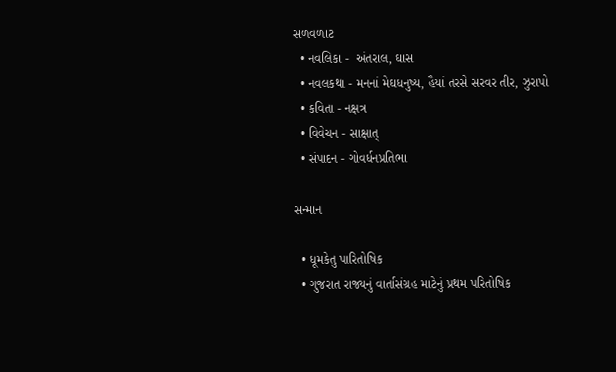સળવળાટ
  • નવલિકા -  અંતરાલ, ઘાસ
  • નવલકથા - મનનાં મેઘધનુષ્ય, હૈયાં તરસે સરવર તીર, ઝુરાપો
  • કવિતા - નક્ષત્ર
  • વિવેચન - સાક્ષાત્
  • સંપાદન - ગોવર્ધનપ્રતિભા

સન્માન

  • ધૂમકેતુ પારિતોષિક
  • ગુજરાત રાજ્યનું વાર્તાસંગ્રહ માટેનું પ્રથમ પરિતોષિક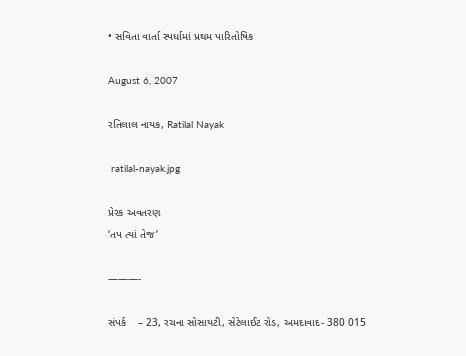• સવિતા વાર્તા સ્પર્ધામાં પ્રથમ પારિતોષિક

August 6, 2007

રતિલાલ નાયક, Ratilal Nayak

 ratilal-nayak.jpg

પ્રેરક અવતરણ
‘તપ ત્યાં તેજ’

———-

સંપર્ક    – 23, રચના સોસાયટી, સેટેલાઈટ રોડ, અમદાવાદ- 380 015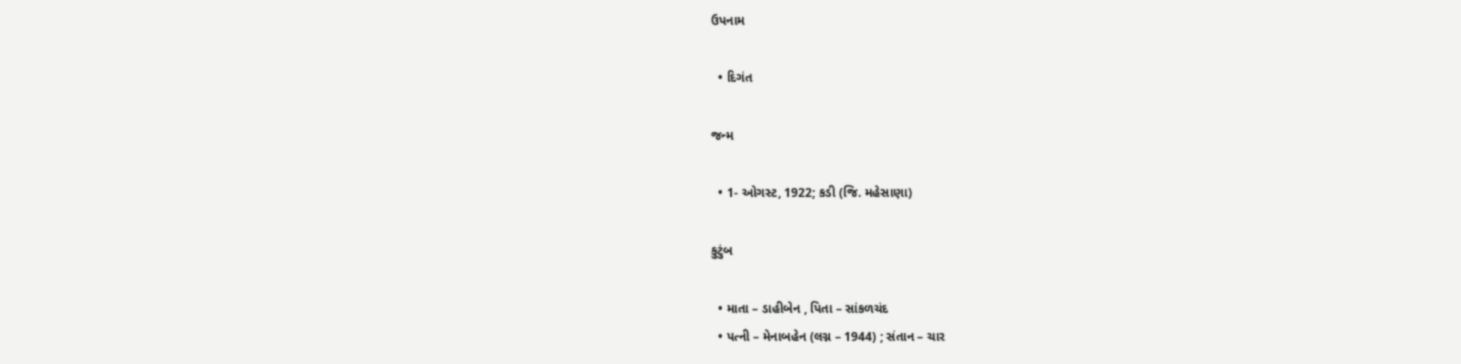ઉપનામ

  • દિગંત

જન્મ

  • 1- ઓગસ્ટ, 1922; કડી (જિ. મહેસાણા)

કુટુંબ

  • માતા – ડાહીબેન , પિતા – સાંકળચંદ
  • પત્ની – મેનાબહેન (લગ્ન – 1944) ; સંતાન – ચાર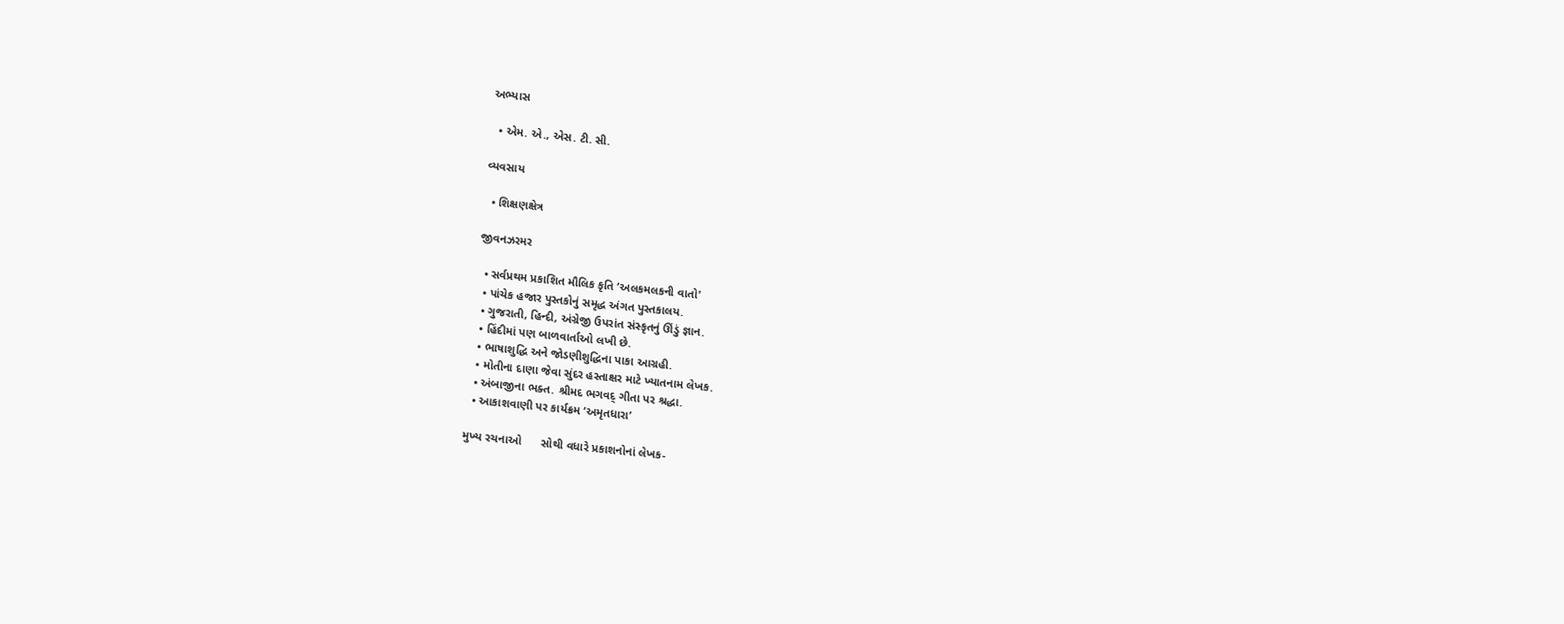અભ્યાસ

  • એમ. એ., એસ. ટી. સી.

વ્યવસાય

  • શિક્ષણક્ષેત્ર

જીવનઝરમર

  • સર્વપ્રથમ પ્રકાશિત મૌલિક કૃતિ ‘અલકમલકની વાતો’
  • પાંચેક હજાર પુસ્તકોનું સમૃદ્ધ અંગત પુસ્તકાલય.
  • ગુજરાતી, હિન્દી, અંગ્રેજી ઉપરાંત સંસ્કૃતનું ઊંડું જ્ઞાન.
  • હિંદીમાં પણ બાળવાર્તાઓ લખી છે.
  • ભાષાશુદ્ધિ અને જોડણીશુદ્ધિના પાકા આગ્રહી.
  • મોતીના દાણા જેવા સુંદર હસ્તાક્ષર માટે ખ્યાતનામ લેખક.
  • અંબાજીના ભક્ત. શ્રીમદ ભગવદ્ ગીતા પર શ્રદ્ધા.
  • આકાશવાણી પર કાર્યક્રમ ‘અમૃતધારા’

મુખ્ય રચનાઓ      સોથી વધારે પ્રકાશનોનાં લેખક-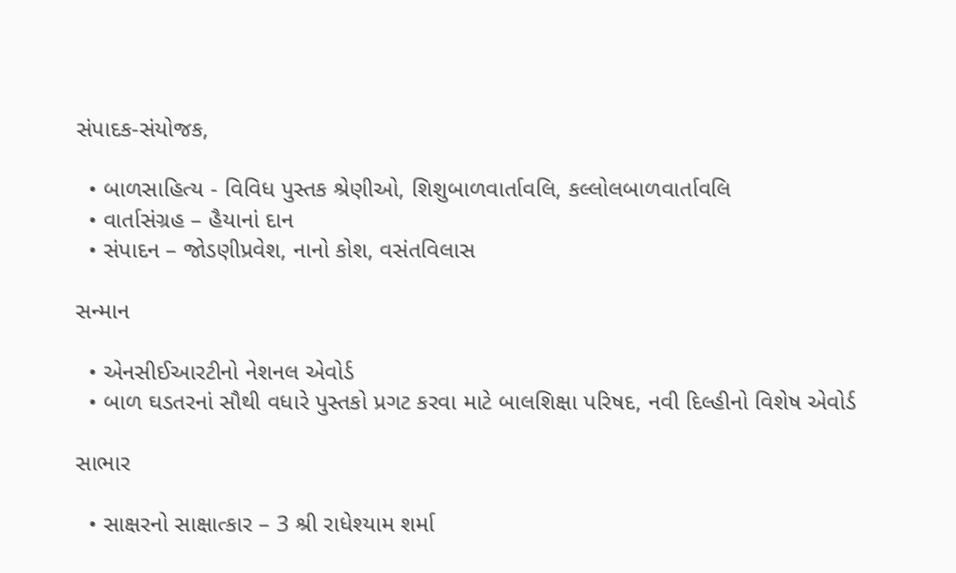સંપાદક-સંયોજક,

  • બાળસાહિત્ય - વિવિધ પુસ્તક શ્રેણીઓ, શિશુબાળવાર્તાવલિ, કલ્લોલબાળવાર્તાવલિ
  • વાર્તાસંગ્રહ – હૈયાનાં દાન
  • સંપાદન – જોડણીપ્રવેશ, નાનો કોશ, વસંતવિલાસ

સન્માન

  • એનસીઈઆરટીનો નેશનલ એવોર્ડ
  • બાળ ઘડતરનાં સૌથી વધારે પુસ્તકો પ્રગટ કરવા માટે બાલશિક્ષા પરિષદ, નવી દિલ્હીનો વિશેષ એવોર્ડ

સાભાર

  • સાક્ષરનો સાક્ષાત્કાર – 3 શ્રી રાધેશ્યામ શર્મા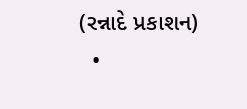(રન્નાદે પ્રકાશન)
  •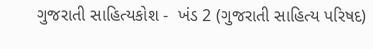ગુજરાતી સાહિત્યકોશ -  ખંડ 2 (ગુજરાતી સાહિત્ય પરિષદ)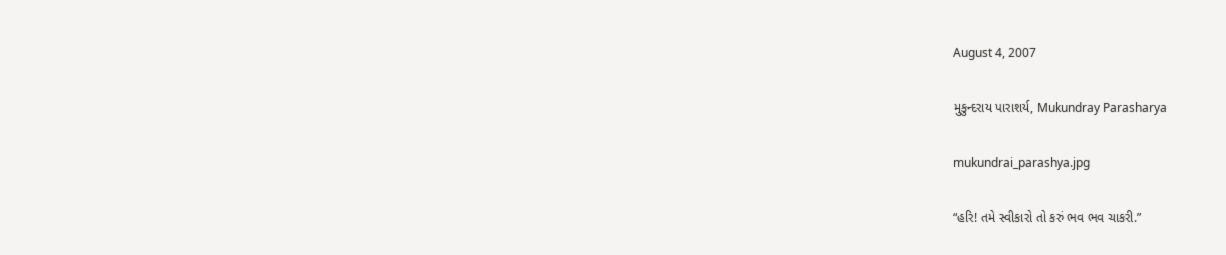August 4, 2007

મુકુન્દરાય પારાશર્ય, Mukundray Parasharya

mukundrai_parashya.jpg

“હરિ! તમે સ્વીકારો તો કરું ભવ ભવ ચાકરી.”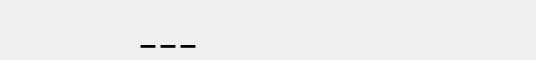___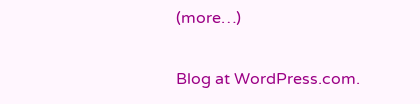(more…)

Blog at WordPress.com.